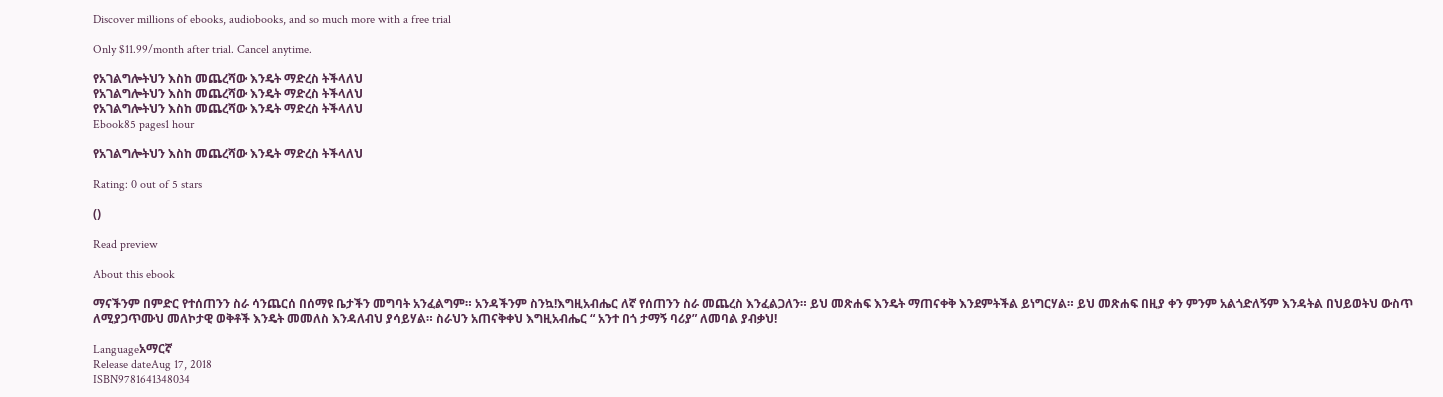Discover millions of ebooks, audiobooks, and so much more with a free trial

Only $11.99/month after trial. Cancel anytime.

የአገልግሎትህን እስከ መጨረሻው እንዴት ማድረስ ትችላለህ
የአገልግሎትህን እስከ መጨረሻው እንዴት ማድረስ ትችላለህ
የአገልግሎትህን እስከ መጨረሻው እንዴት ማድረስ ትችላለህ
Ebook85 pages1 hour

የአገልግሎትህን እስከ መጨረሻው እንዴት ማድረስ ትችላለህ

Rating: 0 out of 5 stars

()

Read preview

About this ebook

ማናችንም በምድር የተሰጠንን ስራ ሳንጨርሰ በሰማዩ ቤታችን መግባት አንፈልግም። አንዳችንም ስንኳ!እግዚአብሔር ለኛ የሰጠንን ስራ መጨረስ እንፈልጋለን። ይህ መጽሐፍ እንዴት ማጠናቀቅ እንደምትችል ይነግርሃል። ይህ መጽሐፍ በዚያ ቀን ምንም አልጎድለኝም እንዳትል በህይወትህ ውስጥ ለሚያጋጥሙህ መለኮታዊ ወቅቶች እንዴት መመለስ እንዳለብህ ያሳይሃል። ስራህን አጠናቅቀህ እግዚአብሔር “ አንተ በጎ ታማኝ ባሪያ” ለመባል ያብቃህ!

Languageአማርኛ
Release dateAug 17, 2018
ISBN9781641348034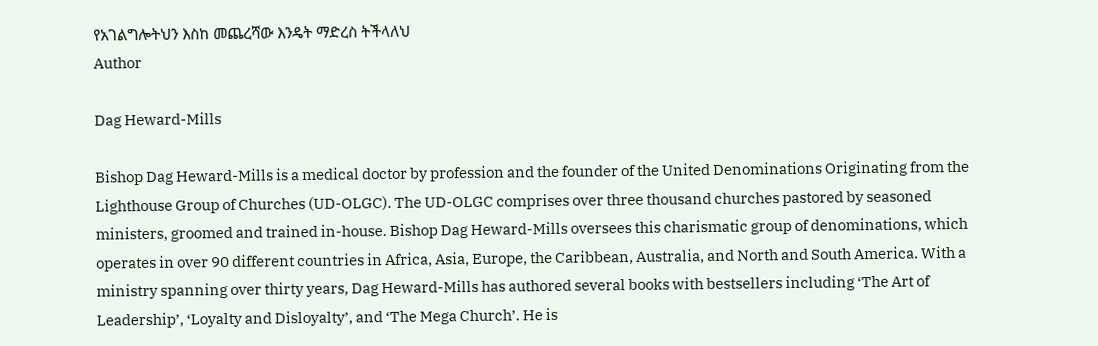የአገልግሎትህን እስከ መጨረሻው እንዴት ማድረስ ትችላለህ
Author

Dag Heward-Mills

Bishop Dag Heward-Mills is a medical doctor by profession and the founder of the United Denominations Originating from the Lighthouse Group of Churches (UD-OLGC). The UD-OLGC comprises over three thousand churches pastored by seasoned ministers, groomed and trained in-house. Bishop Dag Heward-Mills oversees this charismatic group of denominations, which operates in over 90 different countries in Africa, Asia, Europe, the Caribbean, Australia, and North and South America. With a ministry spanning over thirty years, Dag Heward-Mills has authored several books with bestsellers including ‘The Art of Leadership’, ‘Loyalty and Disloyalty’, and ‘The Mega Church’. He is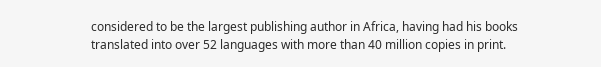considered to be the largest publishing author in Africa, having had his books translated into over 52 languages with more than 40 million copies in print.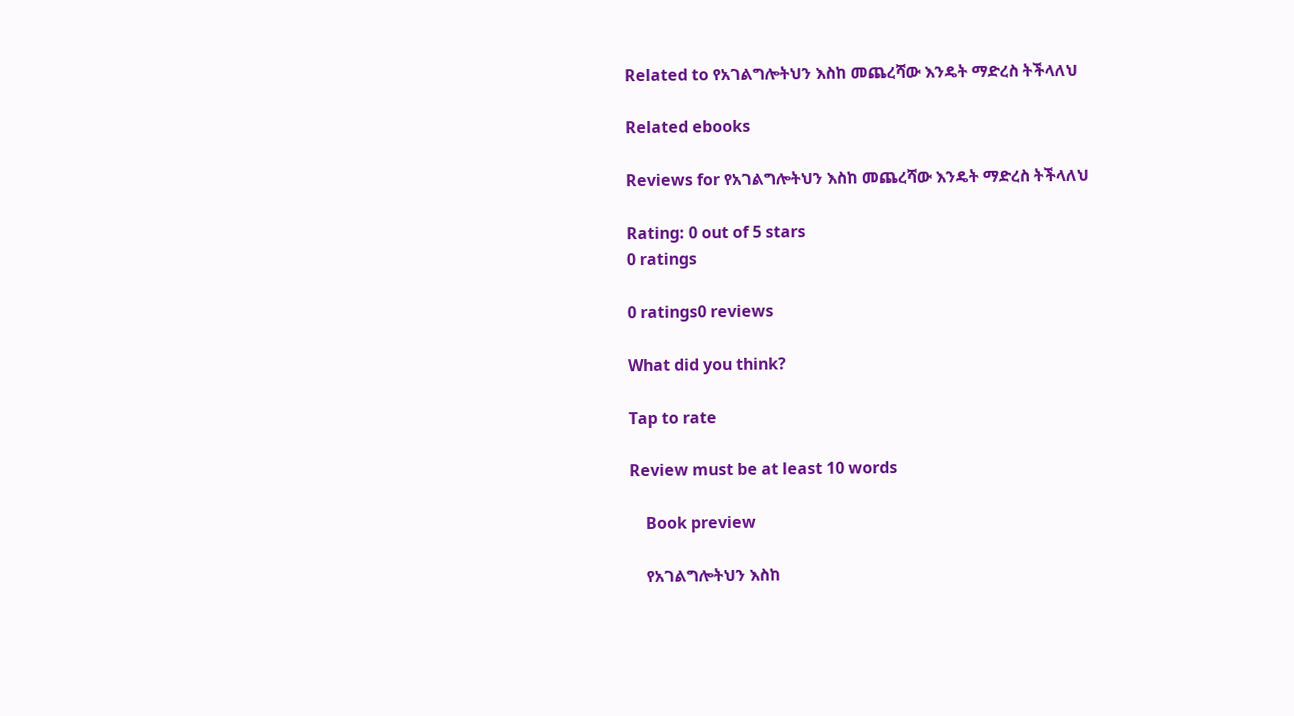Related to የአገልግሎትህን እስከ መጨረሻው እንዴት ማድረስ ትችላለህ

Related ebooks

Reviews for የአገልግሎትህን እስከ መጨረሻው እንዴት ማድረስ ትችላለህ

Rating: 0 out of 5 stars
0 ratings

0 ratings0 reviews

What did you think?

Tap to rate

Review must be at least 10 words

    Book preview

    የአገልግሎትህን እስከ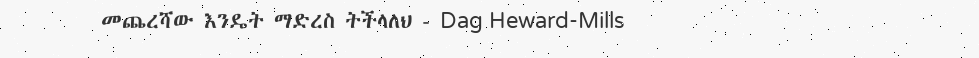መጨረሻው እንዴት ማድረስ ትችላለህ - Dag Heward-Mills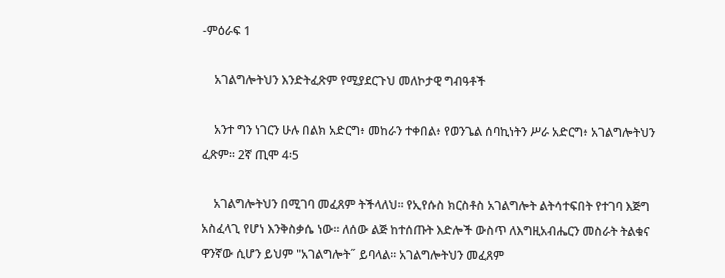-ምዕራፍ 1

    አገልግሎትህን እንድትፈጽም የሚያደርጉህ መለኮታዊ ግብዓቶች

    አንተ ግን ነገርን ሁሉ በልክ አድርግ፥ መከራን ተቀበል፥ የወንጌል ሰባኪነትን ሥራ አድርግ፥ አገልግሎትህን ፈጽም። 2ኛ ጢሞ 4፡5

    አገልግሎትህን በሚገባ መፈጸም ትችላለህ፡፡ የኢየሱስ ክርስቶስ አገልግሎት ልትሳተፍበት የተገባ እጅግ አስፈላጊ የሆነ እንቅስቃሴ ነው፡፡ ለሰው ልጅ ከተሰጡት እድሎች ውስጥ ለእግዚአብሔርን መስራት ትልቁና ዋንኛው ሲሆን ይህም "አገልግሎት˝ ይባላል፡፡ አገልግሎትህን መፈጸም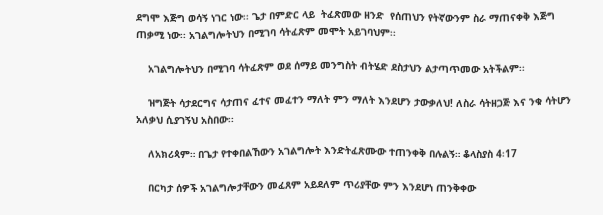ደግሞ እጅግ ወሳኝ ነገር ነው፡፡ ጌታ በምድር ላይ  ትፈጽመው ዘንድ  የሰጠህን የትኛውንም ስራ ማጠናቀቅ እጅግ ጠቃሚ ነው፡፡ አገልግሎትህን በሚገባ ሳትፈጽም መሞት አይገባህም፡፡

    አገልግሎትህን በሚገባ ሳትፈጽም ወደ ሰማይ መንግስት ብትሄድ ደስታህን ልታጣጥመው አትችልም፡፡

    ዝግጅት ሳታደርግና ሳታጠና ፈተና መፈተን ማለት ምን ማለት እንደሆን ታውቃለህ! ለስራ ሳትዘጋጅ እና ንቁ ሳትሆን አለቃህ ሲያገኝህ አስበው፡፡

    ለአክሪጳም። በጌታ የተቀበልኸውን አገልግሎት እንድትፈጽሙው ተጠንቀቅ በሉልኝ። ቆላስያስ 4፡17

    በርካታ ሰዎች አገልግሎታቸውን መፈጸም አይደለም ጥሪያቸው ምን እንደሆነ ጠንቅቀው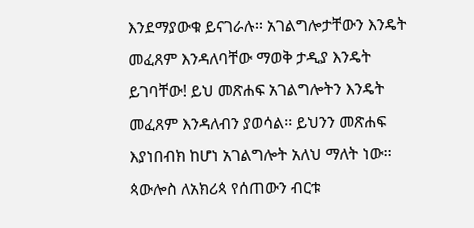እንደማያውቁ ይናገራሉ፡፡ አገልግሎታቸውን እንዴት መፈጸም እንዳለባቸው ማወቅ ታዲያ እንዴት ይገባቸው! ይህ መጽሐፍ አገልግሎትን እንዴት መፈጸም እንዳለብን ያወሳል፡፡ ይህንን መጽሐፍ እያነበብክ ከሆነ አገልግሎት አለህ ማለት ነው፡፡ ጳውሎስ ለአክሪጳ የሰጠውን ብርቱ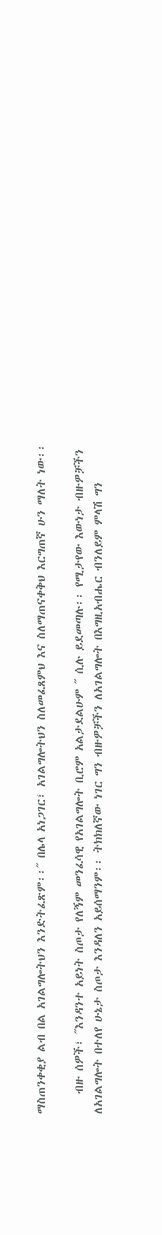ማስጠንቀቂያ ልብ በል አገልግሎትህን እንድትፈጽም፡፡˝ በሌላ አነጋገር፣ አገልግሎትህን ስለመፈጸምህ እና ስለማጠናቀቅህ እርግጠኛ ሁን ማለት ነው፡፡

    ብዙ ሰዎች፣ ˝እንዳንተ አይነት ስጦታ የለኝም መንፈሳዊ የአገልግሎት ቢሮም አልታደልሁም ˝ ሲሉ ይደመጣሉ፡፡ የሚታየው እውነታ ብዙዎቻችን ለአገልግሎት በተለየ ሁኔታ ስጦታ እንዳለን አይሰማንም፡፡ ትክክለኛው ነገር ግን ብዙዎቻችን ለአገልግሎት በእግዚአብሔር ብንለይም ምላሽ ግን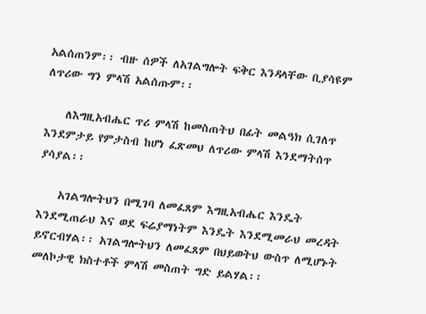አልሰጠንም፡፡ ብዙ ሰዎች ለአገልግሎት ፍቅር እንዳላቸው ቢያሳዩም ለጥሪው ግን ምላሽ አልሰጡም፡፡

    ለእግዚአብሔር ጥሪ ምላሽ ከመስጠትህ በፊት መልዓክ ሲገለጥ እንደምታይ የምታስብ ከሆነ ፈጽመህ ለጥሪው ምላሽ እንደማትሰጥ ያሳያል፡፡

    አገልግሎትህን በሚገባ ለመፈጸም እግዚአብሔር እንዴት እንደሚጠራህ እና ወደ ፍሬያማነትም እንዴት እንደሚመራህ መረዳት ይኖርብሃል፡፡ አገልግሎትህን ለመፈጸም በህይወትህ ውስጥ ለሚሆኑት መለኮታዊ ክስተቶች ምላሽ መስጠት ግድ ይልሃል፡፡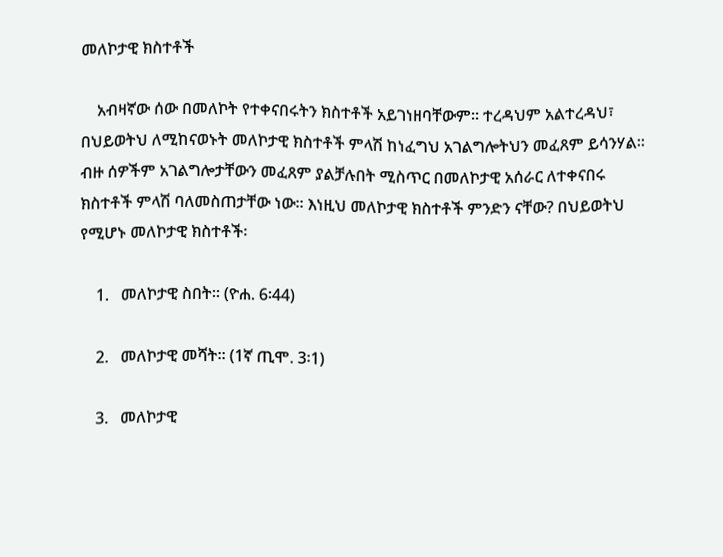መለኮታዊ ክስተቶች

    አብዛኛው ሰው በመለኮት የተቀናበሩትን ክስተቶች አይገነዘባቸውም፡፡ ተረዳህም አልተረዳህ፣ በህይወትህ ለሚከናወኑት መለኮታዊ ክስተቶች ምላሽ ከነፈግህ አገልግሎትህን መፈጸም ይሳንሃል፡፡ ብዙ ሰዎችም አገልግሎታቸውን መፈጸም ያልቻሉበት ሚስጥር በመለኮታዊ አሰራር ለተቀናበሩ ክስተቶች ምላሽ ባለመስጠታቸው ነው፡፡ እነዚህ መለኮታዊ ክስተቶች ምንድን ናቸው? በህይወትህ የሚሆኑ መለኮታዊ ክስተቶች፡

    1.   መለኮታዊ ስበት፡፡ (ዮሐ. 6፡44)

    2.   መለኮታዊ መሻት፡፡ (1ኛ ጢሞ. 3፡1)

    3.   መለኮታዊ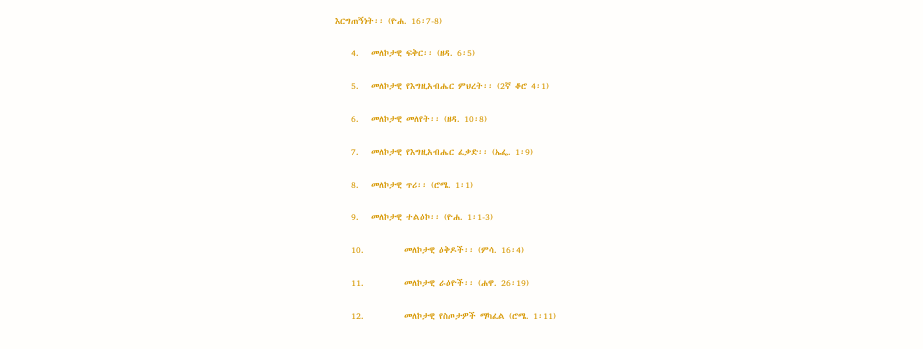እርግጠኝነት፡፡ (ዮሐ. 16፡7-8)

    4.   መለኮታዊ ፍቅር፡፡ (ዘዳ. 6፡5)

    5.   መለኮታዊ የእግዚአብሔር ምህረት፡፡ (2ኛ ቆሮ 4፡1)

    6.   መለኮታዊ መለየት፡፡ (ዘዳ. 10፡8)

    7.   መለኮታዊ የእግዚአብሔር ፈቃድ፡፡ (ኤፌ. 1፡9)

    8.   መለኮታዊ ጥሪ፡፡ (ሮሜ. 1፡1)

    9.   መለኮታዊ ተልዕኮ፡፡ (ዮሐ. 1፡1-3)

    10.          መለኮታዊ ዕቅዶች፡፡ (ምሳ. 16፡4)

    11.          መለኮታዊ ራዕዮች፡፡ (ሐዋ. 26፡19)

    12.          መለኮታዊ የስጦታዎች ማካፈል (ሮሜ. 1፡11)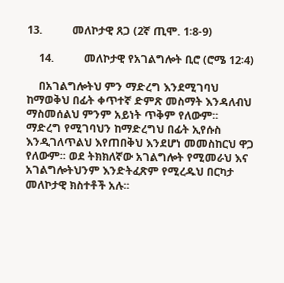13.          መለኮታዊ ጸጋ (2ኛ ጢሞ. 1፡8-9)

    14.          መለኮታዊ የአገልግሎት ቢሮ (ሮሜ 12፡4)

    በአገልግሎትህ ምን ማድረግ እንደሚገባህ ከማወቅህ በፊት ቀጥተኛ ድምጽ መስማት እንዳለብህ ማስመሰልህ ምንም አይነት ጥቅም የለውም፡፡ ማድረግ የሚገባህን ከማድረግህ በፊት ኢየሱስ እንዲገለጥልህ እየጠበቅህ እንደሆነ መመስከርህ ዋጋ የለውም፡፡ ወደ ትክክለኛው አገልግሎት የሚመራህ እና አገልግሎትህንም እንድትፈጽም የሚረዱህ በርካታ መለኮታዊ ክስተቶች አሉ፡፡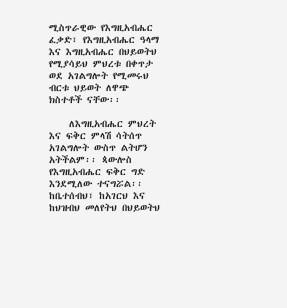ሚስጥራዊው የእግዚአብሔር ፈቃድ፣ የእግዚአብሔር ዓላማ እና እግዚአብሔር በህይወትህ የሚያሳይህ ምህረቱ በቀጥታ ወደ አገልግሎት የሚመሩህ ብርቱ ህይወት ለዋጭ ክስተቶች ናቸው፡፡

    ለእግዚአብሔር ምህረት እና ፍቅር ምላሽ ሳትሰጥ አገልግሎት ውስጥ ልትሆን አትችልም፡፡ ጳውሎስ የእግዚአብሔር ፍቅር ግድ እንደሚለው ተናግሯል፡፡ ከቤተሰብህ፣ ከአገርህ እና ከህዝብህ መለየትህ በህይወትህ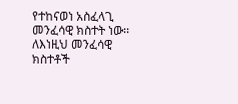የተከናወነ አስፈላጊ መንፈሳዊ ክስተት ነው፡፡ ለእነዚህ መንፈሳዊ ክስተቶች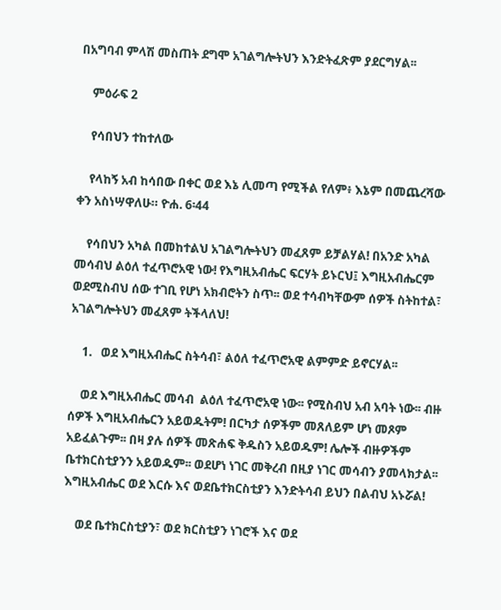በአግባብ ምላሽ መስጠት ደግሞ አገልግሎትህን እንድትፈጽም ያደርግሃል፡፡

    ምዕራፍ 2

    የሳበህን ተከተለው

    የላከኝ አብ ከሳበው በቀር ወደ እኔ ሊመጣ የሚችል የለም፥ እኔም በመጨረሻው ቀን አስነሣዋለሁ። ዮሐ. 6፡44

    የሳበህን አካል በመከተልህ አገልግሎትህን መፈጸም ይቻልሃል! በአንድ አካል መሳብህ ልዕለ ተፈጥሮአዊ ነው! የእግዚአብሔር ፍርሃት ይኑርህ፤ እግዚአብሔርም ወደሚስብህ ሰው ተገቢ የሆነ አክብሮትን ስጥ፡፡ ወደ ተሳብካቸውም ሰዎች ስትከተል፣ አገልግሎትህን መፈጸም ትችላለህ!

    1.   ወደ እግዚአብሔር ስትሳብ፣ ልዕለ ተፈጥሮአዊ ልምምድ ይኖርሃል፡፡

    ወደ እግዚአብሔር መሳብ  ልዕለ ተፈጥሮአዊ ነው፡፡ የሚስብህ አብ አባት ነው፡፡ ብዙ ሰዎች እግዚአብሔርን አይወዱትም! በርካታ ሰዎችም መጸለይም ሆነ መጾም አይፈልጉም፡፡ በዛ ያሉ ሰዎች መጽሐፍ ቅዱስን አይወዱም! ሌሎች ብዙዎችም ቤተክርስቲያንን አይወዱም፡፡ ወደሆነ ነገር መቅረብ በዚያ ነገር መሳብን ያመላክታል፡፡ እግዚአብሔር ወደ እርሱ እና ወደቤተክርስቲያን እንድትሳብ ይህን በልብህ አኑሯል!

    ወደ ቤተክርስቲያን፣ ወደ ክርስቲያን ነገሮች እና ወደ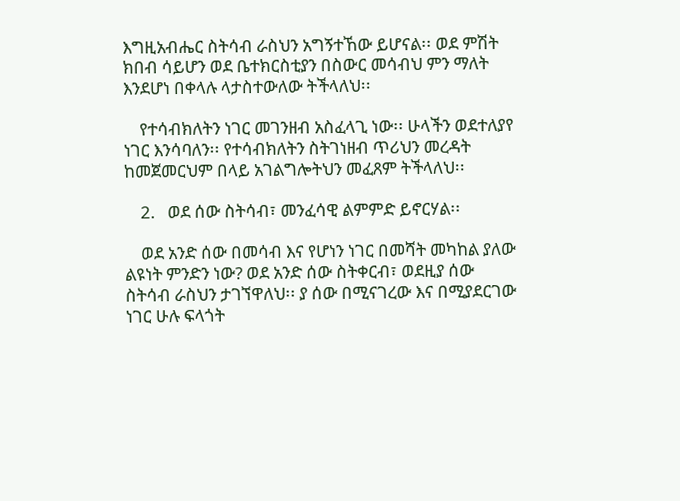እግዚአብሔር ስትሳብ ራስህን አግኝተኸው ይሆናል፡፡ ወደ ምሽት ክበብ ሳይሆን ወደ ቤተክርስቲያን በስውር መሳብህ ምን ማለት እንደሆነ በቀላሉ ላታስተውለው ትችላለህ፡፡

    የተሳብክለትን ነገር መገንዘብ አስፈላጊ ነው፡፡ ሁላችን ወደተለያየ ነገር እንሳባለን፡፡ የተሳብክለትን ስትገነዘብ ጥሪህን መረዳት ከመጀመርህም በላይ አገልግሎትህን መፈጸም ትችላለህ፡፡

    2.   ወደ ሰው ስትሳብ፣ መንፈሳዊ ልምምድ ይኖርሃል፡፡

    ወደ አንድ ሰው በመሳብ እና የሆነን ነገር በመሻት መካከል ያለው ልዩነት ምንድን ነው? ወደ አንድ ሰው ስትቀርብ፣ ወደዚያ ሰው ስትሳብ ራስህን ታገኘዋለህ፡፡ ያ ሰው በሚናገረው እና በሚያደርገው ነገር ሁሉ ፍላጎት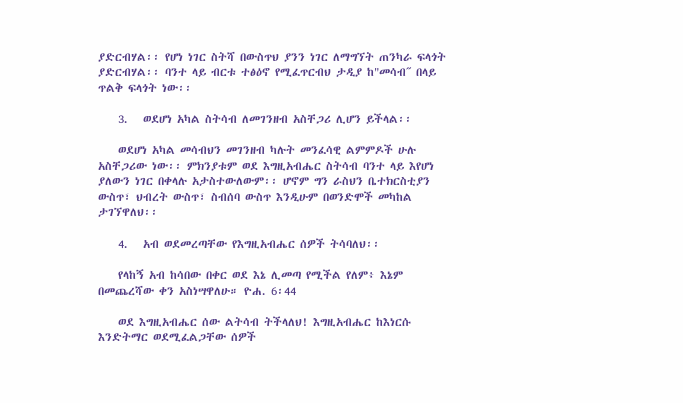ያድርብሃል፡፡ የሆነ ነገር ስትሻ በውስጥህ ያንን ነገር ለማግኘት ጠንካራ ፍላጎት ያድርብሃል፡፡ ባንተ ላይ ብርቱ ተፅዕኖ የሚፈጥርብህ ታዲያ ከ"መሳብ˝ በላይ ጥልቅ ፍላጎት ነው፡፡

    3.   ወደሆነ አካል ስትሳብ ለመገንዘብ አስቸጋሪ ሊሆን ይችላል፡፡

    ወደሆነ አካል መሳብህን መገንዘብ ካሉት መንፈሳዊ ልምምዶች ሁሉ አስቸጋሪው ነው፡፡ ምክንያቱም ወደ እግዚአብሔር ስትሳብ ባንተ ላይ እየሆነ ያለውን ነገር በቀላሉ አታስተውለውም፡፡ ሆኖም ግን ራስህን ቤተክርስቲያን ውስጥ፣ ህብረት ውስጥ፣ ስብሰባ ውስጥ እንዲሁም በወንድሞች መካከል ታገኘዋለህ፡፡

    4.   አብ ወደመረጣቸው የእግዚአብሔር ሰዎች ትሳባለህ፡፡

    የላከኝ አብ ከሳበው በቀር ወደ እኔ ሊመጣ የሚችል የለም፥ እኔም በመጨረሻው ቀን አስነሣዋለሁ። ዮሐ. 6፡44

    ወደ እግዚአብሔር ሰው ልትሳብ ትችላለህ! እግዚአብሔር ከእነርሱ እንድትማር ወደሚፈልጋቸው ሰዎች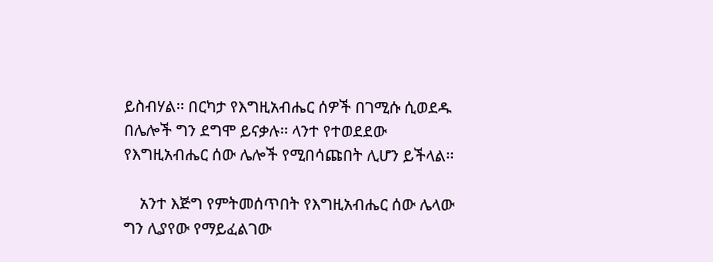ይስብሃል፡፡ በርካታ የእግዚአብሔር ሰዎች በገሚሱ ሲወደዱ በሌሎች ግን ደግሞ ይናቃሉ፡፡ ላንተ የተወደደው የእግዚአብሔር ሰው ሌሎች የሚበሳጩበት ሊሆን ይችላል፡፡

    አንተ እጅግ የምትመሰጥበት የእግዚአብሔር ሰው ሌላው ግን ሊያየው የማይፈልገው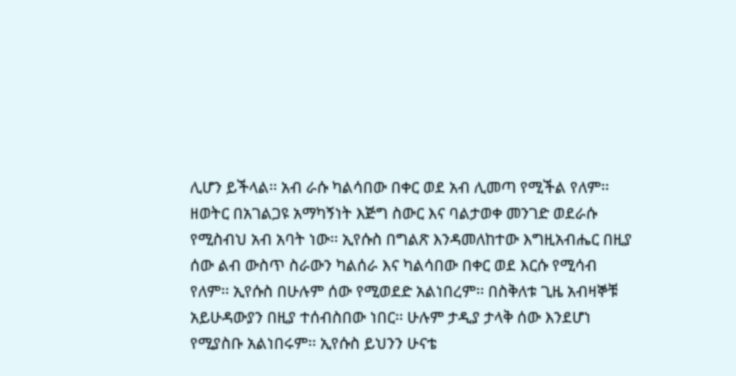ሊሆን ይችላል፡፡ አብ ራሱ ካልሳበው በቀር ወደ አብ ሊመጣ የሚችል የለም፡፡ ዘወትር በአገልጋዩ አማካኝነት እጅግ ስውር እና ባልታወቀ መንገድ ወደራሱ የሚስብህ አብ አባት ነው፡፡ ኢየሱስ በግልጽ እንዳመለከተው እግዚአብሔር በዚያ ሰው ልብ ውስጥ ስራውን ካልሰራ እና ካልሳበው በቀር ወደ እርሱ የሚሳብ የለም፡፡ ኢየሱስ በሁሉም ሰው የሚወደድ አልነበረም፡፡ በስቅለቱ ጊዜ አብዛኞቹ አይሁዳውያን በዚያ ተሰብስበው ነበር፡፡ ሁሉም ታዲያ ታላቅ ሰው እንደሆነ የሚያስቡ አልነበሩም፡፡ ኢየሱስ ይህንን ሁናቴ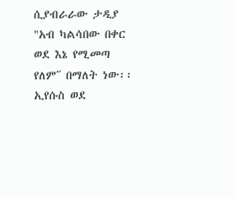ሲያብራራው ታዲያ "አብ ካልሳበው በቀር ወደ እኔ የሚመጣ የለም˝ በማለት ነው፡፡ ኢየሱስ ወደ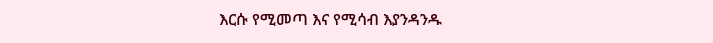እርሱ የሚመጣ እና የሚሳብ እያንዳንዱ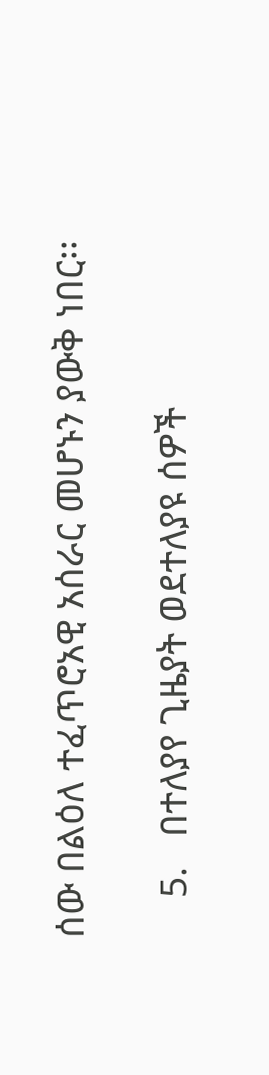ሰው በልዕለ ተፈጥሮአዊ አሰራር መሆኑን ያውቅ ነበር፡፡

    5.   በተለያየ ጊዜያት ወደተለያዩ ሰዎች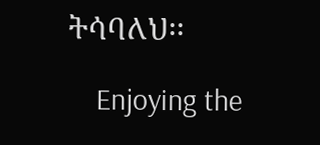ትሳባለህ፡፡

    Enjoying the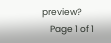preview?
    Page 1 of 1